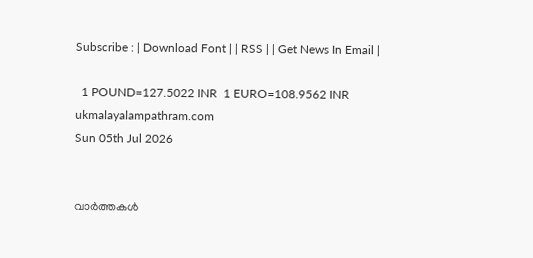Subscribe : | Download Font | | RSS | | Get News In Email |

  1 POUND=127.5022 INR  1 EURO=108.9562 INR
ukmalayalampathram.com
Sun 05th Jul 2026


വാര്‍ത്തകള്‍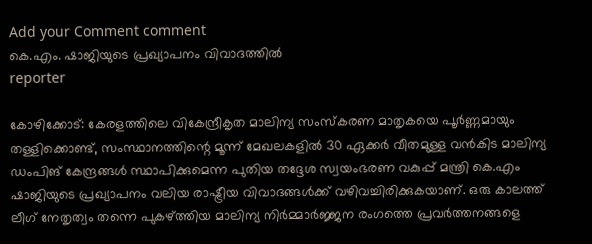Add your Comment comment
കെ.എം. ഷാജിയുടെ പ്രഖ്യാപനം വിവാദത്തില്‍
reporter

കോഴിക്കോട്: കേരളത്തിലെ വികേന്ദ്രീകൃത മാലിന്യ സംസ്‌കരണ മാതൃകയെ പൂര്‍ണ്ണമായും തള്ളിക്കൊണ്ട്, സംസ്ഥാനത്തിന്റെ മൂന്ന് മേഖലകളില്‍ 30 ഏക്കര്‍ വീതമുള്ള വന്‍കിട മാലിന്യ ഡംപിങ് കേന്ദ്രങ്ങള്‍ സ്ഥാപിക്കുമെന്ന പുതിയ തദ്ദേശ സ്വയംഭരണ വകുപ്പ് മന്ത്രി കെ.എം ഷാജിയുടെ പ്രഖ്യാപനം വലിയ രാഷ്ട്രീയ വിവാദങ്ങള്‍ക്ക് വഴിവച്ചിരിക്കുകയാണ്. ഒരു കാലത്ത് ലീഗ് നേതൃത്വം തന്നെ പുകഴ്ത്തിയ മാലിന്യ നിര്‍മ്മാര്‍ജ്ജന രംഗത്തെ പ്രവര്‍ത്തനങ്ങളെ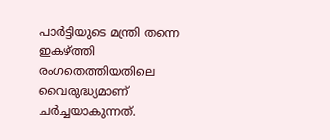പാര്‍ട്ടിയുടെ മന്ത്രി തന്നെ ഇകഴ്ത്തി രംഗതെത്തിയതിലെ വൈരുദ്ധ്യമാണ് ചര്‍ച്ചയാകുന്നത്.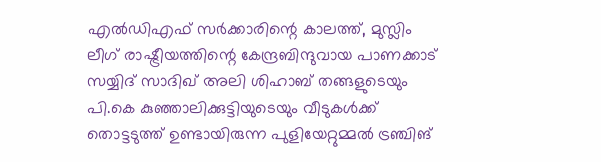എല്‍ഡിഎഫ് സര്‍ക്കാരിന്റെ കാലത്ത്, മുസ്ലിം ലീഗ് രാഷ്ട്രീയത്തിന്റെ കേന്ദ്രബിന്ദുവായ പാണക്കാട് സയ്യിദ് സാദിഖ് അലി ശിഹാബ് തങ്ങളുടെയും പി.കെ കുഞ്ഞാലിക്കുട്ടിയുടെയും വീടുകള്‍ക്ക് തൊട്ടടുത്ത് ഉണ്ടായിരുന്ന പുളിയേറ്റുമ്മല്‍ ട്രഞ്ചിങ്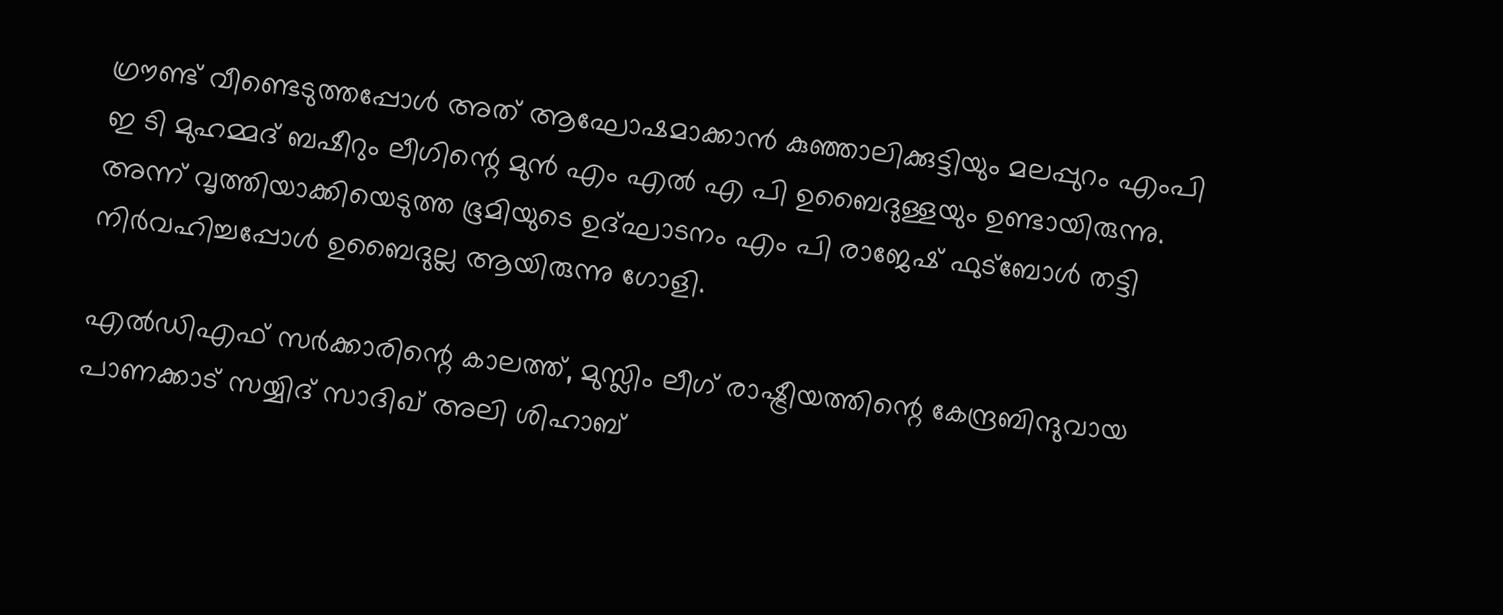ഗ്രൗണ്ട് വീണ്ടെടുത്തപ്പോള്‍ അത് ആഘോഷമാക്കാന്‍ കുഞ്ഞാലിക്കുട്ടിയും മലപ്പുറം എംപി ഇ ടി മുഹമ്മദ് ബഷീറും ലീഗിന്റെ മുന്‍ എം എല്‍ എ പി ഉബൈദുള്ളയും ഉണ്ടായിരുന്നു. അന്ന് വൃത്തിയാക്കിയെടുത്ത ഭൂമിയുടെ ഉദ്ഘാടനം എം പി രാജേഷ് ഫുട്‌ബോള്‍ തട്ടി നിര്‍വഹിച്ചപ്പോള്‍ ഉബൈദുല്ല ആയിരുന്നു ഗോളി.

എല്‍ഡിഎഫ് സര്‍ക്കാരിന്റെ കാലത്ത്, മുസ്ലിം ലീഗ് രാഷ്ട്രീയത്തിന്റെ കേന്ദ്രബിന്ദുവായ പാണക്കാട് സയ്യിദ് സാദിഖ് അലി ശിഹാബ്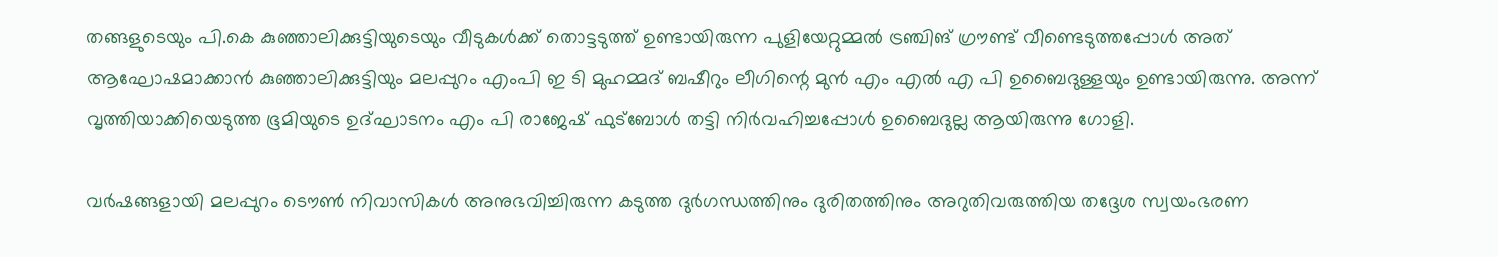തങ്ങളുടെയും പി.കെ കുഞ്ഞാലിക്കുട്ടിയുടെയും വീടുകള്‍ക്ക് തൊട്ടടുത്ത് ഉണ്ടായിരുന്ന പുളിയേറ്റുമ്മല്‍ ട്രഞ്ചിങ് ഗ്രൗണ്ട് വീണ്ടെടുത്തപ്പോള്‍ അത് ആഘോഷമാക്കാന്‍ കുഞ്ഞാലിക്കുട്ടിയും മലപ്പുറം എംപി ഇ ടി മുഹമ്മദ് ബഷീറും ലീഗിന്റെ മുന്‍ എം എല്‍ എ പി ഉബൈദുള്ളയും ഉണ്ടായിരുന്നു. അന്ന് വൃത്തിയാക്കിയെടുത്ത ഭൂമിയുടെ ഉദ്ഘാടനം എം പി രാജേഷ് ഫുട്‌ബോള്‍ തട്ടി നിര്‍വഹിച്ചപ്പോള്‍ ഉബൈദുല്ല ആയിരുന്നു ഗോളി.

വര്‍ഷങ്ങളായി മലപ്പുറം ടൌണ്‍ നിവാസികള്‍ അനുഭവിച്ചിരുന്ന കടുത്ത ദുര്‍ഗന്ധത്തിനും ദുരിതത്തിനും അറുതിവരുത്തിയ തദ്ദേശ സ്വയംഭരണ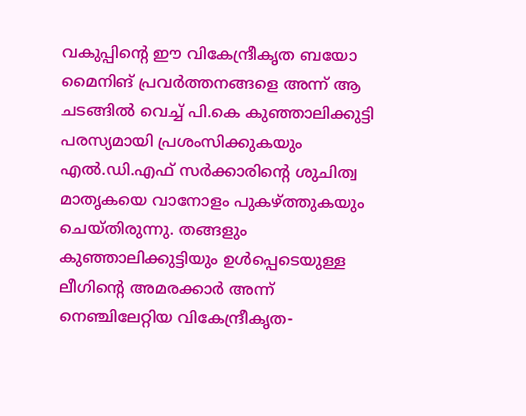വകുപ്പിന്റെ ഈ വികേന്ദ്രീകൃത ബയോ മൈനിങ് പ്രവര്‍ത്തനങ്ങളെ അന്ന് ആ ചടങ്ങില്‍ വെച്ച് പി.കെ കുഞ്ഞാലിക്കുട്ടി പരസ്യമായി പ്രശംസിക്കുകയും എല്‍.ഡി.എഫ് സര്‍ക്കാരിന്റെ ശുചിത്വ മാതൃകയെ വാനോളം പുകഴ്ത്തുകയും ചെയ്തിരുന്നു. തങ്ങളും കുഞ്ഞാലിക്കുട്ടിയും ഉള്‍പ്പെടെയുള്ള ലീഗിന്റെ അമരക്കാര്‍ അന്ന് നെഞ്ചിലേറ്റിയ വികേന്ദ്രീകൃത-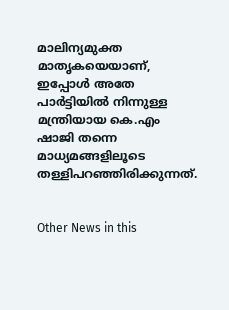മാലിന്യമുക്ത മാതൃകയെയാണ്, ഇപ്പോള്‍ അതേ പാര്‍ട്ടിയില്‍ നിന്നുള്ള മന്ത്രിയായ കെ.എം ഷാജി തന്നെ മാധ്യമങ്ങളിലൂടെ തള്ളിപറഞ്ഞിരിക്കുന്നത്.


Other News in this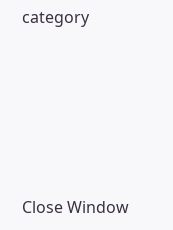category








Close Window